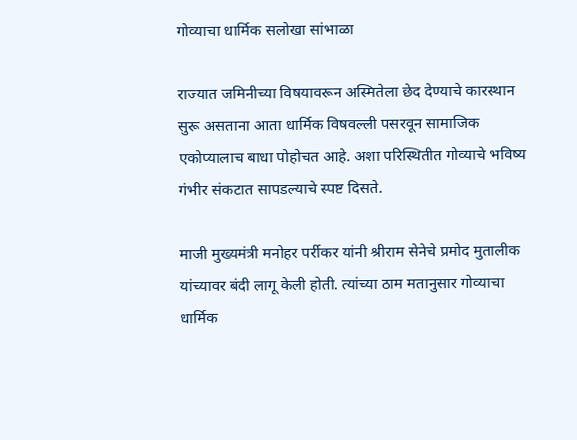गोव्याचा धार्मिक सलोखा सांभाळा

राज्यात जमिनीच्या विषयावरून अस्मितेला छेद देण्याचे कारस्थान सुरू असताना आता धार्मिक विषवल्ली पसरवून सामाजिक एकोप्यालाच बाधा पोहोचत आहे. अशा परिस्थितीत गोव्याचे भविष्य गंभीर संकटात सापडल्याचे स्पष्ट दिसते.

माजी मुख्यमंत्री मनोहर पर्रीकर यांनी श्रीराम सेनेचे प्रमोद मुतालीक यांच्यावर बंदी लागू केली होती. त्यांच्या ठाम मतानुसार गोव्याचा धार्मिक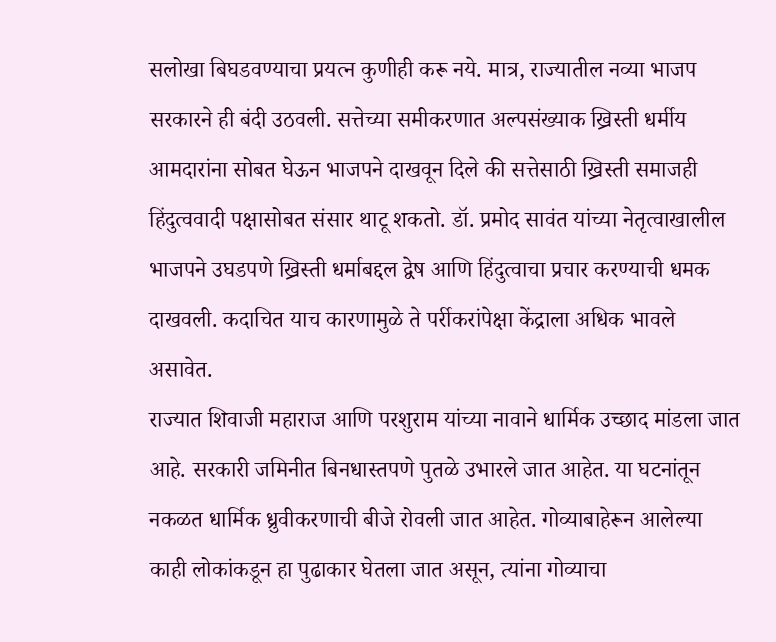सलोखा बिघडवण्याचा प्रयत्न कुणीही करू नये. मात्र, राज्यातील नव्या भाजप सरकारने ही बंदी उठवली. सत्तेच्या समीकरणात अल्पसंख्याक ख्रिस्ती धर्मीय आमदारांना सोबत घेऊन भाजपने दाखवून दिले की सत्तेसाठी ख्रिस्ती समाजही हिंदुत्ववादी पक्षासोबत संसार थाटू शकतो. डॉ. प्रमोद सावंत यांच्या नेतृत्वाखालील भाजपने उघडपणे ख्रिस्ती धर्माबद्दल द्वेष आणि हिंदुत्वाचा प्रचार करण्याची धमक दाखवली. कदाचित याच कारणामुळे ते पर्रीकरांपेक्षा केंद्राला अधिक भावले असावेत.
राज्यात शिवाजी महाराज आणि परशुराम यांच्या नावाने धार्मिक उच्छाद मांडला जात आहे. सरकारी जमिनीत बिनधास्तपणे पुतळे उभारले जात आहेत. या घटनांतून नकळत धार्मिक ध्रुवीकरणाची बीजे रोवली जात आहेत. गोव्याबाहेरून आलेल्या काही लोकांकडून हा पुढाकार घेतला जात असून, त्यांना गोव्याचा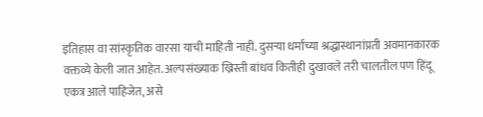इतिहास वा सांस्कृतिक वारसा याची माहिती नाही. दुसऱ्या धर्मांच्या श्रद्धास्थानांप्रती अवमानकारक वक्तव्ये केली जात आहेत. अल्पसंख्याक ख्रिस्ती बांधव कितीही दुखावले तरी चालतील पण हिंदू एकत्र आले पाहिजेत, असे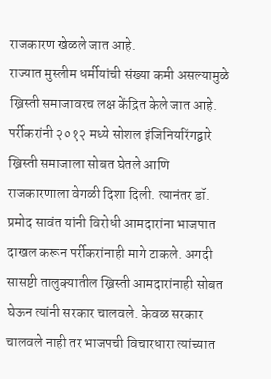राजकारण खेळले जात आहे.
राज्यात मुस्लीम धर्मीयांची संख्या कमी असल्यामुळे ख्रिस्ती समाजावरच लक्ष केंद्रित केले जात आहे. पर्रीकरांनी २०१२ मध्ये सोशल इंजिनियरिंगद्वारे ख्रिस्ती समाजाला सोबत घेतले आणि राजकारणाला वेगळी दिशा दिली. त्यानंतर डॉ. प्रमोद सावंत यांनी विरोधी आमदारांना भाजपात दाखल करून पर्रीकरांनाही मागे टाकले. अगदी सासष्टी तालुक्यातील ख्रिस्ती आमदारांनाही सोबत घेऊन त्यांनी सरकार चालवले. केवळ सरकार चालवले नाही तर भाजपची विचारधारा त्यांच्यात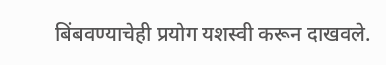बिंबवण्याचेही प्रयोग यशस्वी करून दाखवले.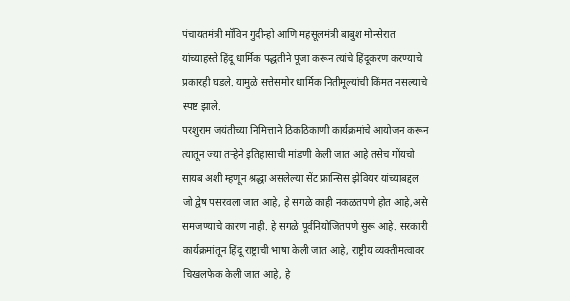पंचायतमंत्री मॉविन गुदीन्हो आणि महसूलमंत्री बाबुश मोन्सेरात यांच्याहस्ते हिंदू धार्मिक पद्धतीने पूजा करून त्यांचे हिंदूकरण करण्याचे प्रकारही घडले. यामुळे सत्तेसमोर धार्मिक नितीमूल्यांची किंमत नसल्याचे स्पष्ट झाले.
परशुराम जयंतीच्या निमित्ताने ठिकठिकाणी कार्यक्रमांचे आयोजन करून त्यातून ज्या तऱ्हेने इतिहासाची मांडणी केली जात आहे तसेच गोंयचो सायब अशी म्हणून श्रद्धा असलेल्या सेंट फ्रान्सिस झेवियर यांच्याबद्दल जो द्वेष पसरवला जात आहे, हे सगळे काही नकळतपणे होत आहे,असे समजण्याचे कारण नाही. हे सगळे पूर्वनियोजितपणे सुरू आहे. सरकारी कार्यक्रमांतून हिंदू राष्ट्राची भाषा केली जात आहे, राष्ट्रीय व्यक्तीमत्वावर चिखलफेक केली जात आहे, हे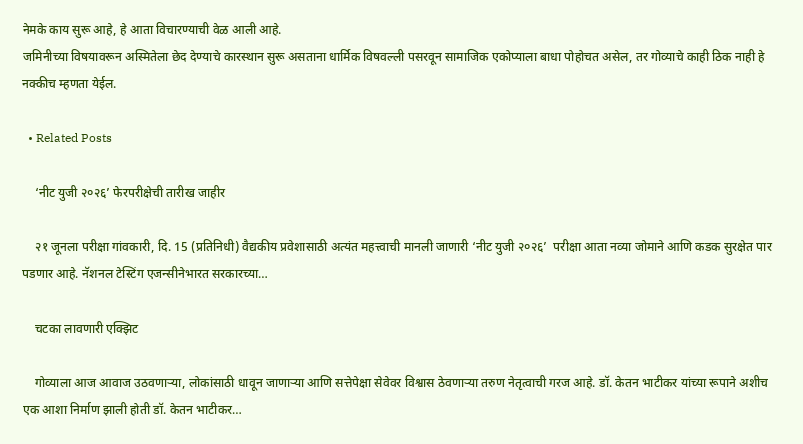नेमके काय सुरू आहे, हे आता विचारण्याची वेळ आली आहे.
जमिनीच्या विषयावरून अस्मितेला छेद देण्याचे कारस्थान सुरू असताना धार्मिक विषवल्ली पसरवून सामाजिक एकोप्याला बाधा पोहोचत असेल, तर गोव्याचे काही ठिक नाही हे नक्कीच म्हणता येईल.

  • Related Posts

    ‘नीट युजी २०२६’ फेरपरीक्षेची तारीख जाहीर

    २१ जूनला परीक्षा गांवकारी, दि. 15 (प्रतिनिधी) वैद्यकीय प्रवेशासाठी अत्यंत महत्त्वाची मानली जाणारी ‘नीट युजी २०२६’  परीक्षा आता नव्या जोमाने आणि कडक सुरक्षेत पार पडणार आहे. नॅशनल टेस्टिंग एजन्सीनेभारत सरकारच्या…

    चटका लावणारी एक्झिट

    गोव्याला आज आवाज उठवणाऱ्या, लोकांसाठी धावून जाणाऱ्या आणि सत्तेपेक्षा सेवेवर विश्वास ठेवणाऱ्या तरुण नेतृत्वाची गरज आहे. डॉ. केतन भाटीकर यांच्या रूपाने अशीच एक आशा निर्माण झाली होती डॉ. केतन भाटीकर…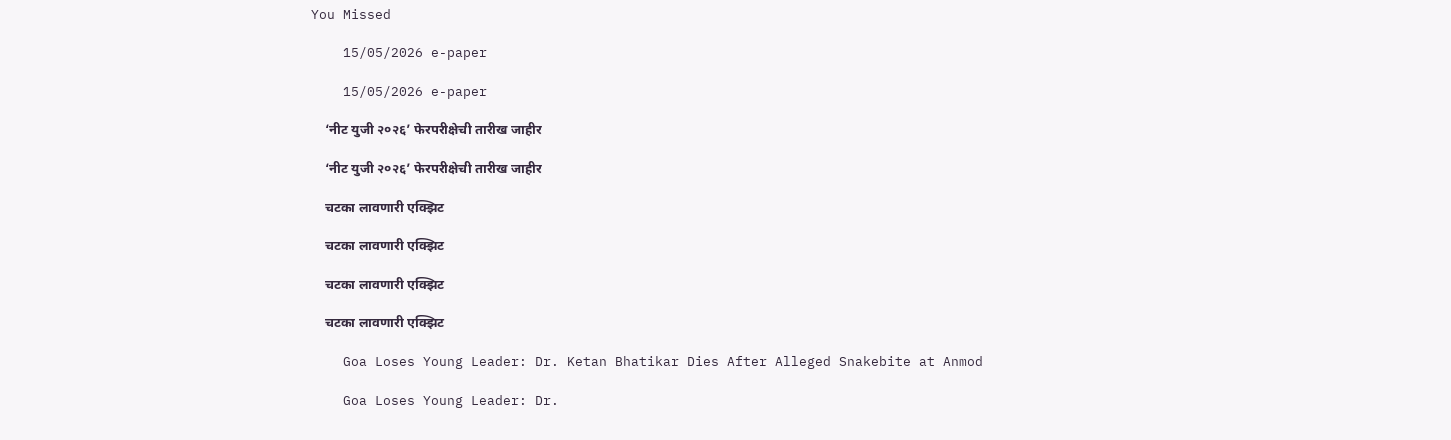You Missed

    15/05/2026 e-paper

    15/05/2026 e-paper

    ‘नीट युजी २०२६’ फेरपरीक्षेची तारीख जाहीर

    ‘नीट युजी २०२६’ फेरपरीक्षेची तारीख जाहीर

    चटका लावणारी एक्झिट

    चटका लावणारी एक्झिट

    चटका लावणारी एक्झिट

    चटका लावणारी एक्झिट

    Goa Loses Young Leader: Dr. Ketan Bhatikar Dies After Alleged Snakebite at Anmod

    Goa Loses Young Leader: Dr.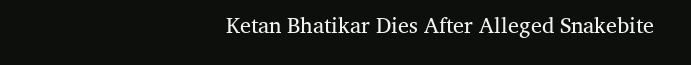Ketan Bhatikar Dies After Alleged Snakebite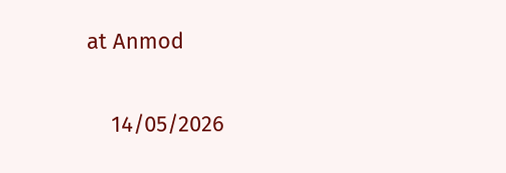at Anmod

    14/05/2026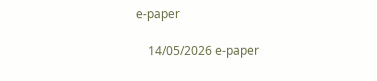e-paper

    14/05/2026 e-paper